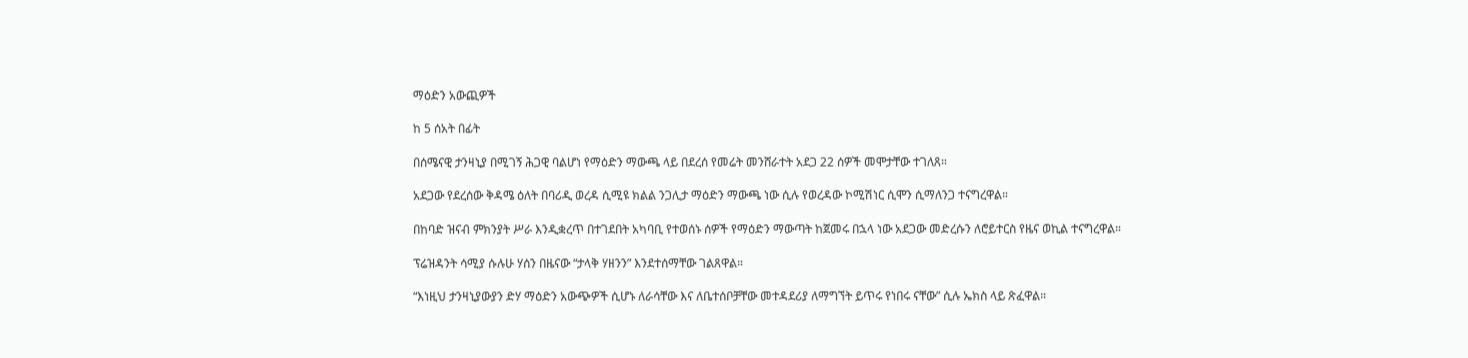ማዕድን አውጪዎች

ከ 5 ሰአት በፊት

በሰሜናዊ ታንዛኒያ በሚገኝ ሕጋዊ ባልሆነ የማዕድን ማውጫ ላይ በደረሰ የመሬት መንሸራተት አደጋ 22 ሰዎች መሞታቸው ተገለጸ።

አደጋው የደረሰው ቅዳሜ ዕለት በባሪዲ ወረዳ ሲሚዩ ክልል ንጋሊታ ማዕድን ማውጫ ነው ሲሉ የወረዳው ኮሚሽነር ሲሞን ሲማለንጋ ተናግረዋል።

በከባድ ዝናብ ምክንያት ሥራ እንዲቋረጥ በተገደበት አካባቢ የተወሰኑ ሰዎች የማዕድን ማውጣት ከጀመሩ በኋላ ነው አደጋው መድረሱን ለሮይተርስ የዜና ወኪል ተናግረዋል።

ፕሬዝዳንት ሳሚያ ሱሉሁ ሃሰን በዜናው “ታላቅ ሃዘንን” እንደተሰማቸው ገልጸዋል።

“እነዚህ ታንዛኒያውያን ድሃ ማዕድን አውጭዎች ሲሆኑ ለራሳቸው እና ለቤተሰቦቻቸው መተዳደሪያ ለማግኘት ይጥሩ የነበሩ ናቸው” ሲሉ ኤክስ ላይ ጽፈዋል።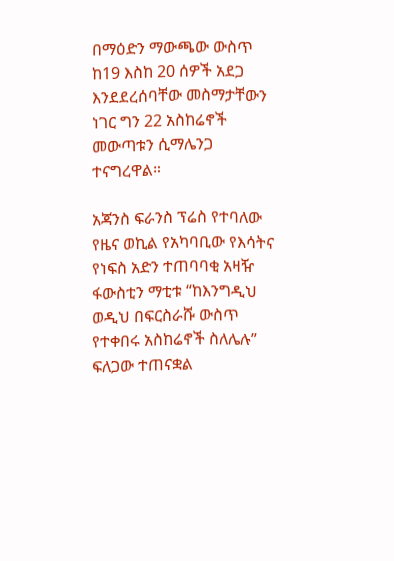በማዕድን ማውጫው ውስጥ ከ19 እስከ 20 ሰዎች አደጋ እንደደረሰባቸው መስማታቸውን ነገር ግን 22 አስከሬኖች መውጣቱን ሲማሌንጋ ተናግረዋል።

አጃንስ ፍራንስ ፕሬስ የተባለው የዜና ወኪል የአካባቢው የእሳትና የነፍስ አድን ተጠባባቂ አዛዥ ፋውስቲን ማቲቱ “ከእንግዲህ ወዲህ በፍርስራሹ ውስጥ የተቀበሩ አስከሬኖች ስለሌሉ” ፍለጋው ተጠናቋል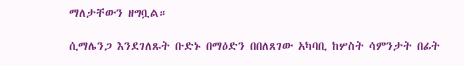ማለታቸውን ዘግቧል።

ሲማሌንጋ እንደገለጹት ቡድኑ በማዕድን በበለጸገው አካባቢ ከሦስት ሳምንታት በፊት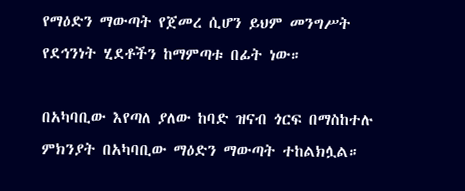የማዕድን ማውጣት የጀመረ ሲሆን ይህም መንግሥት የደኅንነት ሂደቶችን ከማምጣቱ በፊት ነው።

በአካባቢው እየጣለ ያለው ከባድ ዝናብ ጎርፍ በማስከተሉ ምክንያት በአካባቢው ማዕድን ማውጣት ተከልክሏል።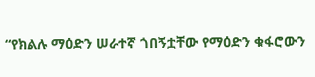“የክልሉ ማዕድን ሠራተኛ ጎበኝቷቸው የማዕድን ቁፋሮውን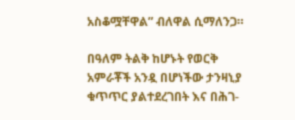አስቆሟቸዋል” ብለዋል ሲማለንጋ።

በዓለም ትልቅ ከሆኑት የወርቅ አምራቾች አንዷ በሆነችው ታንዛኒያ ቁጥጥር ያልተደረገበት እና በሕገ-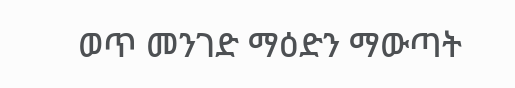ወጥ መንገድ ማዕድን ማውጣት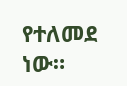የተለመደ ነው።